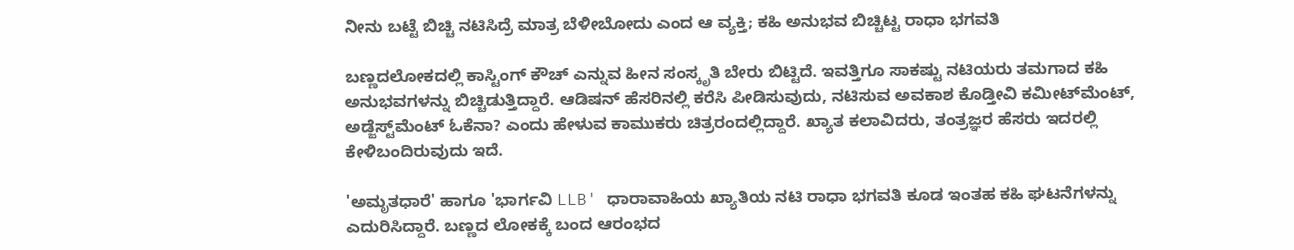ನೀನು ಬಟ್ಟೆ ಬಿಚ್ಚಿ ನಟಿಸಿದ್ರೆ ಮಾತ್ರ ಬೆಳೀಬೋದು ಎಂದ ಆ ವ್ಯಕ್ತಿ; ಕಹಿ ಅನುಭವ ಬಿಚ್ಚಿಟ್ಟ ರಾಧಾ ಭಗವತಿ

ಬಣ್ಣದಲೋಕದಲ್ಲಿ ಕಾಸ್ಟಿಂಗ್ ಕೌಚ್ ಎನ್ನುವ ಹೀನ ಸಂಸ್ಕೃತಿ ಬೇರು ಬಿಟ್ಟಿದೆ. ಇವತ್ತಿಗೂ ಸಾಕಷ್ಟು ನಟಿಯರು ತಮಗಾದ ಕಹಿ ಅನುಭವಗಳನ್ನು ಬಿಚ್ಚಿಡುತ್ತಿದ್ದಾರೆ. ಆಡಿಷನ್ ಹೆಸರಿನಲ್ಲಿ ಕರೆಸಿ ಪೀಡಿಸುವುದು, ನಟಿಸುವ ಅವಕಾಶ ಕೊಡ್ತೀವಿ ಕಮೀಟ್‌ಮೆಂಟ್, ಅಡ್ಜೆಸ್ಟ್‌ಮೆಂಟ್ ಓಕೆನಾ? ಎಂದು ಹೇಳುವ ಕಾಮುಕರು ಚಿತ್ರರಂದಲ್ಲಿದ್ದಾರೆ. ಖ್ಯಾತ ಕಲಾವಿದರು, ತಂತ್ರಜ್ಞರ ಹೆಸರು ಇದರಲ್ಲಿ ಕೇಳಿಬಂದಿರುವುದು ಇದೆ.

'ಅಮೃತಧಾರೆ' ಹಾಗೂ 'ಭಾರ್ಗವಿ LLB' ಧಾರಾವಾಹಿಯ ಖ್ಯಾತಿಯ ನಟಿ ರಾಧಾ ಭಗವತಿ ಕೂಡ ಇಂತಹ ಕಹಿ ಘಟನೆಗಳನ್ನು ಎದುರಿಸಿದ್ದಾರೆ. ಬಣ್ಣದ ಲೋಕಕ್ಕೆ ಬಂದ ಆರಂಭದ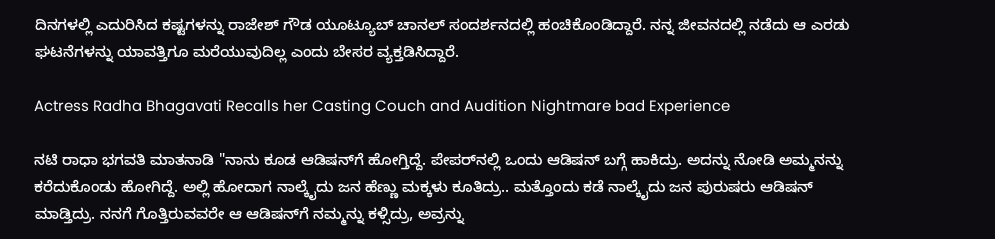ದಿನಗಳಲ್ಲಿ ಎದುರಿಸಿದ ಕಷ್ಟಗಳನ್ನು ರಾಜೇಶ್ ಗೌಡ ಯೂಟ್ಯೂಬ್ ಚಾನಲ್ ಸಂದರ್ಶನದಲ್ಲಿ ಹಂಚಿಕೊಂಡಿದ್ದಾರೆ. ನನ್ನ ಜೀವನದಲ್ಲಿ ನಡೆದು ಆ ಎರಡು ಘಟನೆಗಳನ್ನು ಯಾವತ್ತಿಗೂ ಮರೆಯುವುದಿಲ್ಲ ಎಂದು ಬೇಸರ ವ್ಯಕ್ತಡಿಸಿದ್ದಾರೆ.

Actress Radha Bhagavati Recalls her Casting Couch and Audition Nightmare bad Experience

ನಟಿ ರಾಧಾ ಭಗವತಿ ಮಾತನಾಡಿ "ನಾನು ಕೂಡ ಆಡಿಷನ್‌ಗೆ ಹೋಗ್ತಿದ್ದೆ. ಪೇಪರ್‌ನಲ್ಲಿ ಒಂದು ಆಡಿಷನ್ ಬಗ್ಗೆ ಹಾಕಿದ್ರು. ಅದನ್ನು ನೋಡಿ ಅಮ್ಮನನ್ನು ಕರೆದುಕೊಂಡು ಹೋಗಿದ್ದೆ. ಅಲ್ಲಿ ಹೋದಾಗ ನಾಲ್ಕೈದು ಜನ ಹೆಣ್ಣು ಮಕ್ಕಳು ಕೂತಿದ್ರು.. ಮತ್ತೊಂದು ಕಡೆ ನಾಲ್ಕೈದು ಜನ ಪುರುಷರು ಆಡಿಷನ್ ಮಾಡ್ತಿದ್ರು. ನನಗೆ ಗೊತ್ತಿರುವವರೇ ಆ ಆಡಿಷನ್‌ಗೆ ನಮ್ಮನ್ನು ಕಳ್ಸಿದ್ರು, ಅವ್ರನ್ನು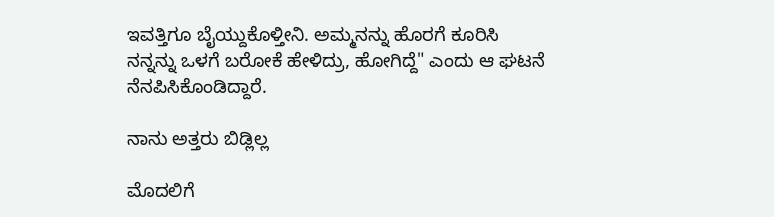ಇವತ್ತಿಗೂ ಬೈಯ್ದುಕೊಳ್ತೀನಿ. ಅಮ್ಮನನ್ನು ಹೊರಗೆ ಕೂರಿಸಿ ನನ್ನನ್ನು ಒಳಗೆ ಬರೋಕೆ ಹೇಳಿದ್ರು, ಹೋಗಿದ್ದೆ" ಎಂದು ಆ ಘಟನೆ ನೆನಪಿಸಿಕೊಂಡಿದ್ದಾರೆ.

ನಾನು ಅತ್ತರು ಬಿಡ್ಲಿಲ್ಲ

ಮೊದಲಿಗೆ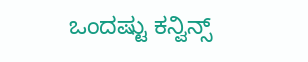ಒಂದಷ್ಟು ಕನ್ವಿನ್ಸ್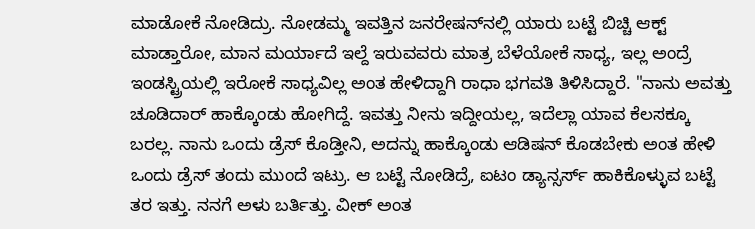ಮಾಡೋಕೆ ನೋಡಿದ್ರು. ನೋಡಮ್ಮ ಇವತ್ತಿನ ಜನರೇಷನ್‌ನಲ್ಲಿ ಯಾರು ಬಟ್ಟೆ ಬಿಚ್ಚಿ ಆಕ್ಟ್ ಮಾಡ್ತಾರೋ, ಮಾನ ಮರ್ಯಾದೆ ಇಲ್ದೆ ಇರುವವರು ಮಾತ್ರ ಬೆಳೆಯೋಕೆ ಸಾಧ್ಯ, ಇಲ್ಲ ಅಂದ್ರೆ ಇಂಡಸ್ಟ್ರಿಯಲ್ಲಿ ಇರೋಕೆ ಸಾಧ್ಯವಿಲ್ಲ ಅಂತ ಹೇಳಿದ್ದಾಗಿ ರಾಧಾ ಭಗವತಿ ತಿಳಿಸಿದ್ದಾರೆ. "ನಾನು ಅವತ್ತು ಚೂಡಿದಾರ್ ಹಾಕ್ಕೊಂಡು ಹೋಗಿದ್ದೆ. ಇವತ್ತು ನೀನು ಇದ್ದೀಯಲ್ಲ, ಇದೆಲ್ಲಾ ಯಾವ ಕೆಲಸಕ್ಕೂ ಬರಲ್ಲ. ನಾನು ಒಂದು ಡ್ರೆಸ್ ಕೊಡ್ತೀನಿ, ಅದನ್ನು ಹಾಕ್ಕೊಂಡು ಆಡಿಷನ್ ಕೊಡಬೇಕು ಅಂತ ಹೇಳಿ ಒಂದು ಡ್ರೆಸ್ ತಂದು ಮುಂದೆ ಇಟ್ರು. ಆ ಬಟ್ಟೆ ನೋಡಿದ್ರೆ, ಐಟಂ ಡ್ಯಾನ್ಸರ್ಸ್ ಹಾಕಿಕೊಳ್ಳುವ ಬಟ್ಟೆ ತರ ಇತ್ತು. ನನಗೆ ಅಳು ಬರ್ತಿತ್ತು. ವೀಕ್ ಅಂತ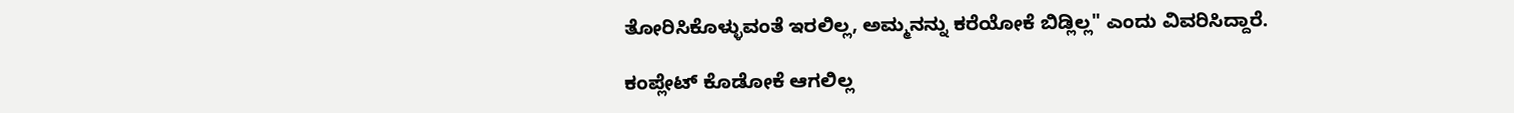ತೋರಿಸಿಕೊಳ್ಳುವಂತೆ ಇರಲಿಲ್ಲ, ಅಮ್ಮನನ್ನು ಕರೆಯೋಕೆ ಬಿಡ್ಲಿಲ್ಲ" ಎಂದು ವಿವರಿಸಿದ್ದಾರೆ.

ಕಂಪ್ಲೇಟ್ ಕೊಡೋಕೆ ಆಗಲಿಲ್ಲ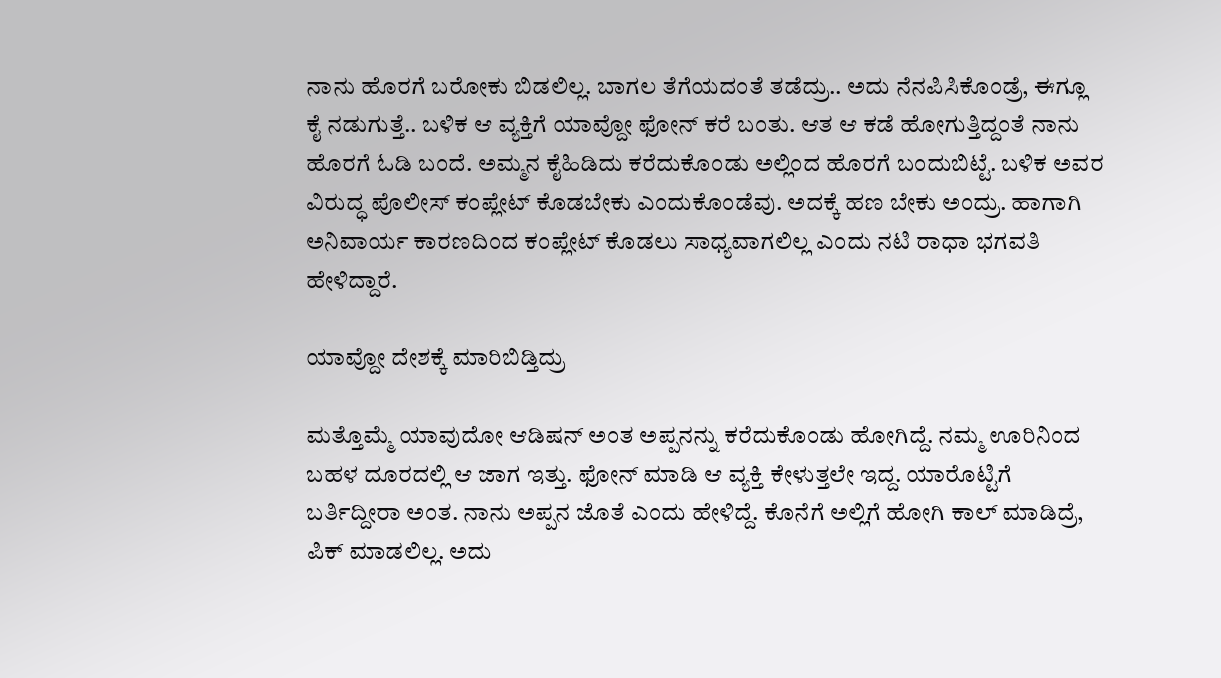ನಾನು ಹೊರಗೆ ಬರೋಕು ಬಿಡಲಿಲ್ಲ. ಬಾಗಲ ತೆಗೆಯದಂತೆ ತಡೆದ್ರು.. ಅದು ನೆನಪಿಸಿಕೊಂಡ್ರೆ, ಈಗ್ಲೂ ಕೈ ನಡುಗುತ್ತೆ.. ಬಳಿಕ ಆ ವ್ಯಕ್ತಿಗೆ ಯಾವ್ದೋ ಫೋನ್ ಕರೆ ಬಂತು. ಆತ ಆ ಕಡೆ ಹೋಗುತ್ತಿದ್ದಂತೆ ನಾನು ಹೊರಗೆ ಓಡಿ ಬಂದೆ. ಅಮ್ಮನ ಕೈಹಿಡಿದು ಕರೆದುಕೊಂಡು ಅಲ್ಲಿಂದ ಹೊರಗೆ ಬಂದುಬಿಟ್ಟೆ. ಬಳಿಕ ಅವರ ವಿರುದ್ಧ ಪೊಲೀಸ್ ಕಂಪ್ಲೇಟ್ ಕೊಡಬೇಕು ಎಂದುಕೊಂಡೆವು. ಅದಕ್ಕೆ ಹಣ ಬೇಕು ಅಂದ್ರು. ಹಾಗಾಗಿ ಅನಿವಾರ್ಯ ಕಾರಣದಿಂದ ಕಂಪ್ಲೇಟ್ ಕೊಡಲು ಸಾಧ್ಯವಾಗಲಿಲ್ಲ ಎಂದು ನಟಿ ರಾಧಾ ಭಗವತಿ ಹೇಳಿದ್ದಾರೆ.

ಯಾವ್ದೋ ದೇಶಕ್ಕೆ ಮಾರಿಬಿಡ್ತಿದ್ರು

ಮತ್ತೊಮ್ಮೆ ಯಾವುದೋ ಆಡಿಷನ್ ಅಂತ ಅಪ್ಪನನ್ನು ಕರೆದುಕೊಂಡು ಹೋಗಿದ್ದೆ. ನಮ್ಮ ಊರಿನಿಂದ ಬಹಳ ದೂರದಲ್ಲಿ ಆ ಜಾಗ ಇತ್ತು. ಫೋನ್ ಮಾಡಿ ಆ ವ್ಯಕ್ತಿ ಕೇಳುತ್ತಲೇ ಇದ್ದ. ಯಾರೊಟ್ಟಿಗೆ ಬರ್ತಿದ್ದೀರಾ ಅಂತ. ನಾನು ಅಪ್ಪನ ಜೊತೆ ಎಂದು ಹೇಳಿದ್ದೆ. ಕೊನೆಗೆ ಅಲ್ಲಿಗೆ ಹೋಗಿ ಕಾಲ್ ಮಾಡಿದ್ರೆ, ಪಿಕ್ ಮಾಡಲಿಲ್ಲ. ಅದು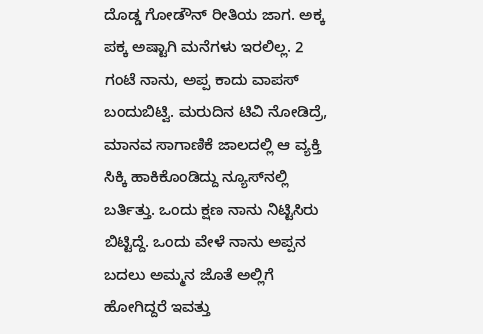ದೊಡ್ಡ ಗೋಡೌನ್ ರೀತಿಯ ಜಾಗ. ಅಕ್ಕ ಪಕ್ಕ ಅಷ್ಟಾಗಿ ಮನೆಗಳು ಇರಲಿಲ್ಲ. 2 ಗಂಟೆ ನಾನು, ಅಪ್ಪ ಕಾದು ವಾಪಸ್ ಬಂದುಬಿಟ್ವಿ. ಮರುದಿನ ಟಿವಿ ನೋಡಿದ್ರೆ, ಮಾನವ ಸಾಗಾಣಿಕೆ ಜಾಲದಲ್ಲಿ ಆ ವ್ಯಕ್ತಿ ಸಿಕ್ಕಿ ಹಾಕಿಕೊಂಡಿದ್ದು ನ್ಯೂಸ್‌ನಲ್ಲಿ ಬರ್ತಿತ್ತು. ಒಂದು ಕ್ಷಣ ನಾನು ನಿಟ್ಟಿಸಿರು ಬಿಟ್ಟಿದ್ದೆ. ಒಂದು ವೇಳೆ ನಾನು ಅಪ್ಪನ ಬದಲು ಅಮ್ಮನ ಜೊತೆ ಅಲ್ಲಿಗೆ ಹೋಗಿದ್ದರೆ ಇವತ್ತು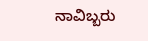ನಾವಿಬ್ಬರು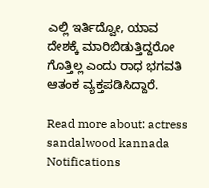ಎಲ್ಲಿ ಇರ್ತಿದ್ವೋ, ಯಾವ ದೇಶಕ್ಕೆ ಮಾರಿಬಿಡುತ್ತಿದ್ದರೋ ಗೊತ್ತಿಲ್ಲ ಎಂದು ರಾಧ ಭಗವತಿ ಆತಂಕ ವ್ಯಕ್ತಪಡಿಸಿದ್ದಾರೆ.

Read more about: actress sandalwood kannada
Notifications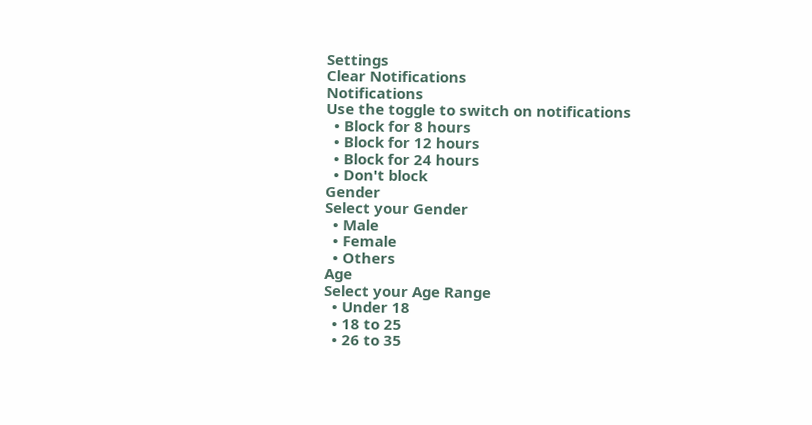Settings
Clear Notifications
Notifications
Use the toggle to switch on notifications
  • Block for 8 hours
  • Block for 12 hours
  • Block for 24 hours
  • Don't block
Gender
Select your Gender
  • Male
  • Female
  • Others
Age
Select your Age Range
  • Under 18
  • 18 to 25
  • 26 to 35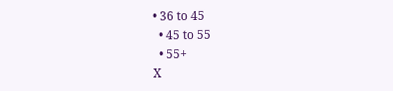• 36 to 45
  • 45 to 55
  • 55+
X